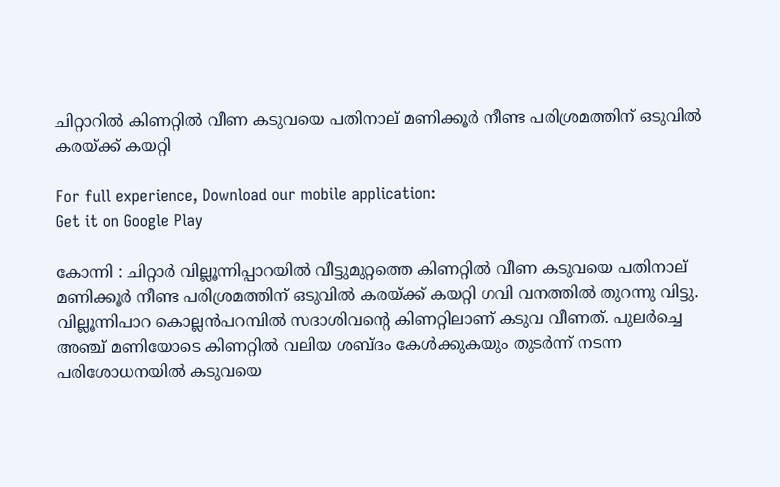ചിറ്റാറിൽ കിണറ്റിൽ വീണ കടുവയെ പതിനാല് മണിക്കൂർ നീണ്ട പരിശ്രമത്തിന് ഒടുവിൽ കരയ്ക്ക് കയറ്റി

For full experience, Download our mobile application:
Get it on Google Play

കോന്നി : ചിറ്റാർ വില്ലൂന്നിപ്പാറയിൽ വീട്ടുമുറ്റത്തെ കിണറ്റിൽ വീണ കടുവയെ പതിനാല് മണിക്കൂർ നീണ്ട പരിശ്രമത്തിന് ഒടുവിൽ കരയ്ക്ക് കയറ്റി ഗവി വനത്തിൽ തുറന്നു വിട്ടു. വില്ലൂന്നിപാറ കൊല്ലൻപറമ്പിൽ സദാശിവന്റെ കിണറ്റിലാണ് കടുവ വീണത്. പുലർച്ചെ അഞ്ച് മണിയോടെ കിണറ്റിൽ വലിയ ശബ്ദം കേൾക്കുകയും തുടർന്ന് നടന്ന പരിശോധനയിൽ കടുവയെ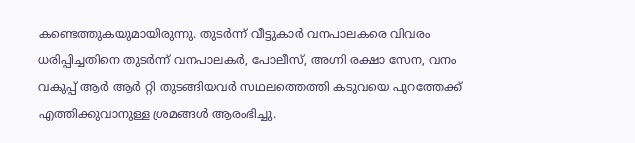കണ്ടെത്തുകയുമായിരുന്നു. തുടർന്ന് വീട്ടുകാർ വനപാലകരെ വിവരം ധരിപ്പിച്ചതിനെ തുടർന്ന് വനപാലകർ, പോലീസ്, അഗ്നി രക്ഷാ സേന, വനം വകുപ്പ് ആർ ആർ റ്റി തുടങ്ങിയവർ സഥലത്തെത്തി കടുവയെ പുറത്തേക്ക് എത്തിക്കുവാനുള്ള ശ്രമങ്ങൾ ആരംഭിച്ചു.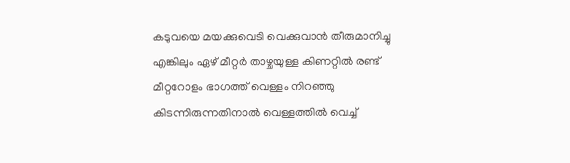കടുവയെ മയക്കുവെടി വെക്കുവാൻ തീരുമാനിച്ചു എങ്കിലും ഏഴ് മീറ്റർ താഴ്ചയുള്ള കിണറ്റിൽ രണ്ട് മീറ്ററോളം ഭാഗത്ത് വെള്ളം നിറഞ്ഞു കിടന്നിരുന്നതിനാൽ വെള്ളത്തിൽ വെച്ച്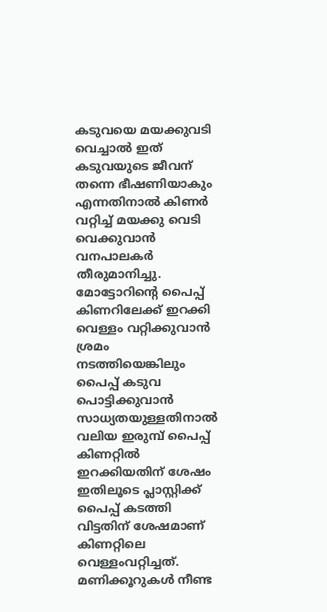കടുവയെ മയക്കുവടി വെച്ചാൽ ഇത് കടുവയുടെ ജീവന് തന്നെ ഭീഷണിയാകും എന്നതിനാൽ കിണർ വറ്റിച്ച് മയക്കു വെടി വെക്കുവാൻ വനപാലകർ തീരുമാനിച്ചു. മോട്ടോറിന്റെ പൈപ്പ് കിണറിലേക്ക് ഇറക്കി വെള്ളം വറ്റിക്കുവാൻ ശ്രമം നടത്തിയെങ്കിലും പൈപ്പ് കടുവ പൊട്ടിക്കുവാൻ സാധ്യതയുള്ളതിനാൽ വലിയ ഇരുമ്പ് പൈപ്പ് കിണറ്റിൽ ഇറക്കിയതിന് ശേഷം ഇതിലൂടെ പ്ലാസ്റ്റിക്ക് പൈപ്പ് കടത്തി വിട്ടതിന് ശേഷമാണ് കിണറ്റിലെ വെള്ളംവറ്റിച്ചത്. മണിക്കൂറുകൾ നീണ്ട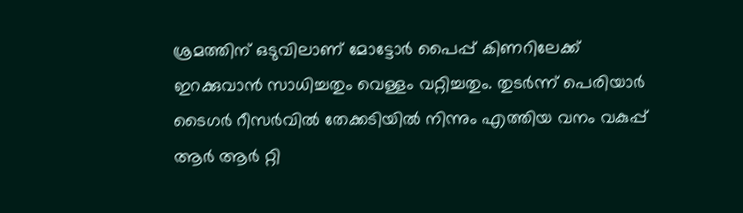ശ്രമത്തിന് ഒടുവിലാണ് മോട്ടോർ പൈപ്പ് കിണറിലേക്ക് ഇറക്കുവാൻ സാധിച്ചതും വെള്ളം വറ്റിച്ചതും. തുടർന്ന് പെരിയാർ ടൈഗർ റീസർവിൽ തേക്കടിയിൽ നിന്നും എത്തിയ വനം വകുപ്പ് ആർ ആർ റ്റി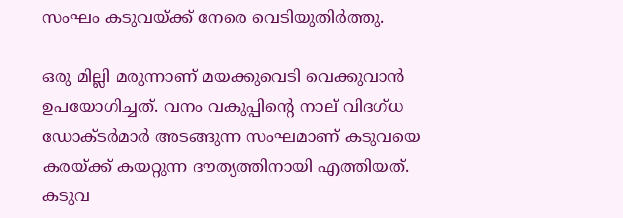സംഘം കടുവയ്ക്ക് നേരെ വെടിയുതിർത്തു.

ഒരു മില്ലി മരുന്നാണ് മയക്കുവെടി വെക്കുവാൻ ഉപയോഗിച്ചത്. വനം വകുപ്പിന്റെ നാല് വിദഗ്ധ ഡോക്ടർമാർ അടങ്ങുന്ന സംഘമാണ് കടുവയെ കരയ്ക്ക് കയറ്റുന്ന ദൗത്യത്തിനായി എത്തിയത്. കടുവ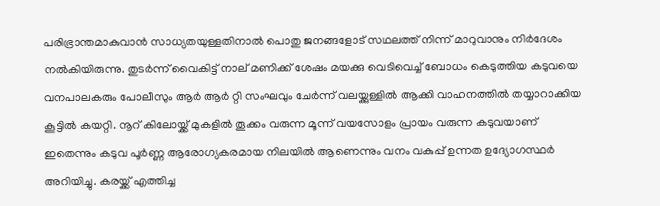പരിഭ്രാന്തമാകുവാൻ സാധ്യതയുള്ളതിനാൽ പൊതു ജനങ്ങളോട് സഥലത്ത് നിന്ന് മാറുവാനും നിർദേശം നൽകിയിരുന്നു. തുടർന്ന് വൈകിട്ട് നാല് മണിക്ക് ശേഷം മയക്കു വെടിവെച്ച് ബോധം കെടുത്തിയ കടുവയെ വനപാലകരും പോലീസും ആർ ആർ റ്റി സംഘവും ചേർന്ന് വലയ്ക്കുള്ളിൽ ആക്കി വാഹനത്തിൽ തയ്യാറാക്കിയ കൂട്ടിൽ കയറ്റി. നൂറ് കിലോയ്ക്ക് മുകളിൽ തൂക്കം വരുന്ന മൂന്ന് വയസോളം പ്രായം വരുന്ന കടുവയാണ് ഇതെന്നും കടുവ പൂർണ്ണ ആരോഗ്യകരമായ നിലയിൽ ആണെന്നും വനം വകുപ്പ് ഉന്നത ഉദ്യോഗസ്ഥർ അറിയിച്ചു. കരയ്ക്ക് എത്തിച്ച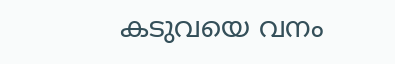കടുവയെ വനം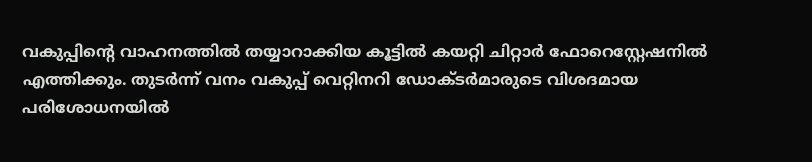വകുപ്പിന്റെ വാഹനത്തിൽ തയ്യാറാക്കിയ കൂട്ടിൽ കയറ്റി ചിറ്റാർ ഫോറെസ്റ്റേഷനിൽ എത്തിക്കും. തുടർന്ന് വനം വകുപ്പ് വെറ്റിനറി ഡോക്ടർമാരുടെ വിശദമായ പരിശോധനയിൽ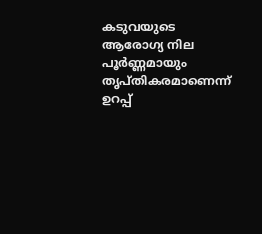കടുവയുടെ ആരോഗ്യ നില പൂർണ്ണമായും തൃപ്തികരമാണെന്ന് ഉറപ്പ്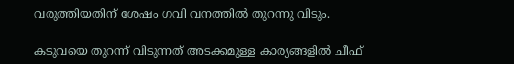വരുത്തിയതിന് ശേഷം ഗവി വനത്തിൽ തുറന്നു വിടും.

കടുവയെ തുറന്ന് വിടുന്നത് അടക്കമുള്ള കാര്യങ്ങളിൽ ചീഫ്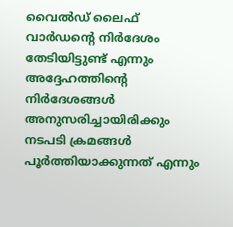വൈൽഡ് ലൈഫ് വാർഡന്റെ നിർദേശം തേടിയിട്ടുണ്ട് എന്നും അദ്ദേഹത്തിന്റെ നിർദേശങ്ങൾ അനുസരിച്ചായിരിക്കും നടപടി ക്രമങ്ങൾ പൂർത്തിയാക്കുന്നത് എന്നും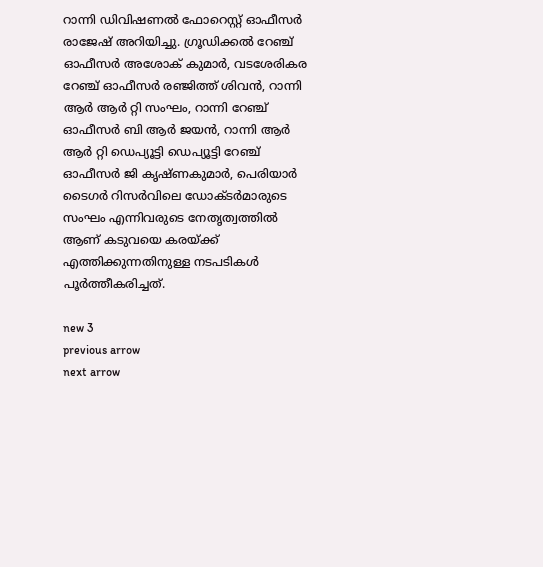റാന്നി ഡിവിഷണൽ ഫോറെസ്റ്റ് ഓഫീസർ രാജേഷ് അറിയിച്ചു. ഗ്രൂഡിക്കൽ റേഞ്ച് ഓഫീസർ അശോക് കുമാർ, വടശേരികര റേഞ്ച് ഓഫീസർ രഞ്ജിത്ത് ശിവൻ, റാന്നി ആർ ആർ റ്റി സംഘം, റാന്നി റേഞ്ച് ഓഫീസർ ബി ആർ ജയൻ, റാന്നി ആർ ആർ റ്റി ഡെപ്യൂട്ടി ഡെപ്യൂട്ടി റേഞ്ച് ഓഫീസർ ജി കൃഷ്ണകുമാർ, പെരിയാർ ടൈഗർ റിസർവിലെ ഡോക്ടർമാരുടെ സംഘം എന്നിവരുടെ നേതൃത്വത്തിൽ ആണ് കടുവയെ കരയ്ക്ക് എത്തിക്കുന്നതിനുള്ള നടപടികൾ പൂർത്തീകരിച്ചത്.

new 3
previous arrow
next arrow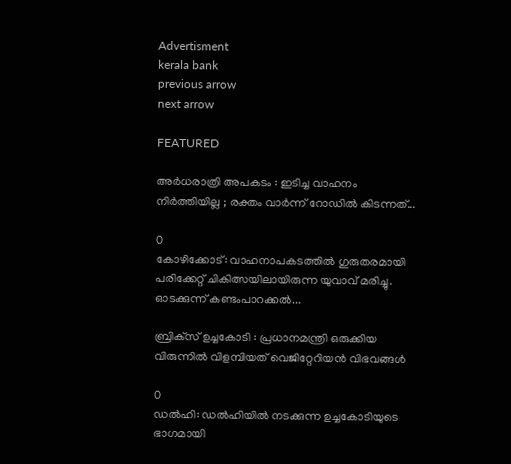Advertisment
kerala bank
previous arrow
next arrow

FEATURED

അർധരാത്രി അപകടം : ഇടിച്ച വാഹനം നിർത്തിയില്ല ; രക്തം വാർന്ന് റോഡിൽ കിടന്നത്...

0
കോഴിക്കോട്: വാഹനാപകടത്തില്‍ ഗുരുതരമായി പരിക്കേറ്റ് ചികിത്സയിലായിരുന്ന യുവാവ് മരിച്ചു. ഓടക്കുന്ന് കണ്ടംപാറക്കല്‍...

ബ്രിക്‌സ് ഉച്ചകോടി : പ്രധാനമന്ത്രി ഒരുക്കിയ വിരുന്നിൽ വിളമ്പിയത് വെജിറ്റേറിയൻ വിഭവങ്ങൾ

0
ഡൽഹി: ഡൽഹിയിൽ നടക്കുന്ന ഉച്ചകോടിയുടെ ഭാഗമായി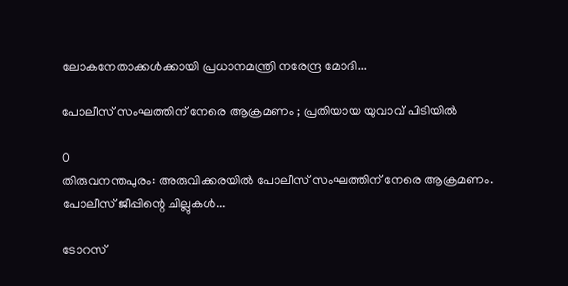ലോകനേതാക്കൾക്കായി പ്രധാനമന്ത്രി നരേന്ദ്ര മോദി...

പോലീസ് സംഘത്തിന് നേരെ ആക്രമണം ; പ്രതിയായ യുവാവ് പിടിയിൽ

0
തിരുവനന്തപുരം: അരുവിക്കരയിൽ പോലീസ് സംഘത്തിന് നേരെ ആക്രമണം. പോലീസ് ജീപ്പിന്റെ ചില്ലുകൾ...

ടോറസ്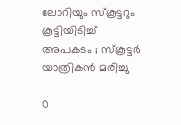ലോറിയും സ്കൂട്ടറും കൂട്ടിയിടിച്ച് അപകടം ; സ്കൂട്ടർ യാത്രികൻ മരിച്ചു

0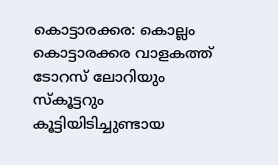കൊട്ടാരക്കര: കൊല്ലം കൊട്ടാരക്കര വാളകത്ത് ടോറസ് ലോറിയും സ്കൂട്ടറും കൂട്ടിയിടിച്ചുണ്ടായ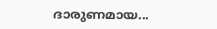ദാരുണമായ...